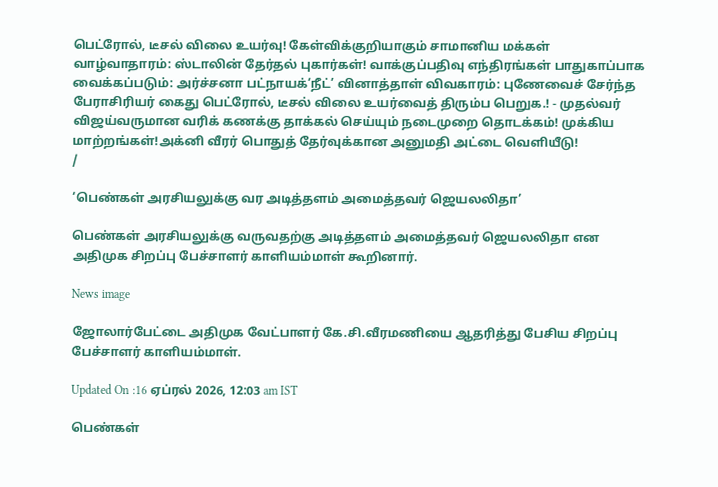பெட்ரோல், டீசல் விலை உயர்வு! கேள்விக்குறியாகும் சாமானிய மக்கள் வாழ்வாதாரம்: ஸ்டாலின் தேர்தல் புகார்கள்! வாக்குப்பதிவு எந்திரங்கள் பாதுகாப்பாக வைக்கப்படும்: அர்ச்சனா பட்நாயக்‘நீட்’ வினாத்தாள் விவகாரம்: புணேவைச் சேர்ந்த பேராசிரியர் கைது பெட்ரோல், டீசல் விலை உயர்வைத் திரும்ப பெறுக.! - முதல்வர் விஜய்வருமான வரிக் கணக்கு தாக்கல் செய்யும் நடைமுறை தொடக்கம்! முக்கிய மாற்றங்கள்!அக்னி வீரர் பொதுத் தேர்வுக்கான அனுமதி அட்டை வெளியீடு!
/

‘பெண்கள் அரசியலுக்கு வர அடித்தளம் அமைத்தவர் ஜெயலலிதா’

பெண்கள் அரசியலுக்கு வருவதற்கு அடித்தளம் அமைத்தவர் ஜெயலலிதா என அதிமுக சிறப்பு பேச்சாளர் காளியம்மாள் கூறினார்.

News image

ஜோலார்பேட்டை அதிமுக வேட்பாளர் கே.சி.வீரமணியை ஆதரித்து பேசிய சிறப்பு பேச்சாளர் காளியம்மாள்.

Updated On :16 ஏப்ரல் 2026, 12:03 am IST

பெண்கள்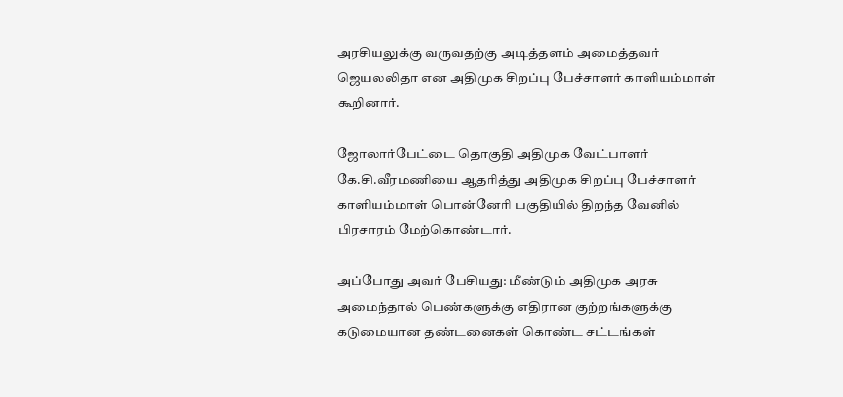அரசியலுக்கு வருவதற்கு அடித்தளம் அமைத்தவர் ஜெயலலிதா என அதிமுக சிறப்பு பேச்சாளர் காளியம்மாள் கூறினார்.

ஜோலார்பேட்டை தொகுதி அதிமுக வேட்பாளர் கே.சி.வீரமணியை ஆதரித்து அதிமுக சிறப்பு பேச்சாளர் காளியம்மாள் பொன்னேரி பகுதியில் திறந்த வேனில் பிரசாரம் மேற்கொண்டார்.

அப்போது அவர் பேசியது: மீண்டும் அதிமுக அரசு அமைந்தால் பெண்களுக்கு எதிரான குற்றங்களுக்கு கடுமையான தண்டனைகள் கொண்ட சட்டங்கள்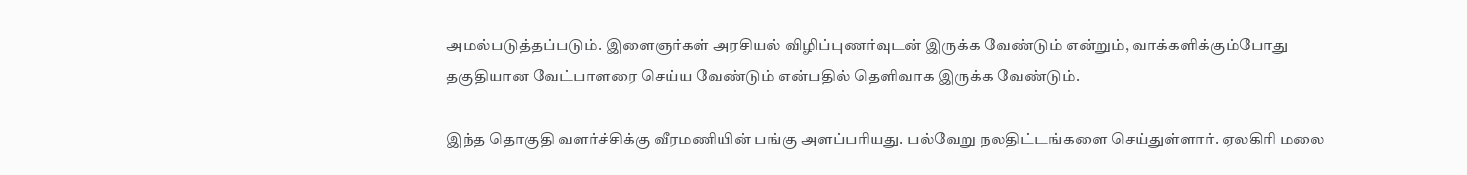அமல்படுத்தப்படும். இளைஞர்கள் அரசியல் விழிப்புணர்வுடன் இருக்க வேண்டும் என்றும், வாக்களிக்கும்போது தகுதியான வேட்பாளரை செய்ய வேண்டும் என்பதில் தெளிவாக இருக்க வேண்டும்.

இந்த தொகுதி வளர்ச்சிக்கு வீரமணியின் பங்கு அளப்பரியது. பல்வேறு நலதிட்டங்களை செய்துள்ளார். ஏலகிரி மலை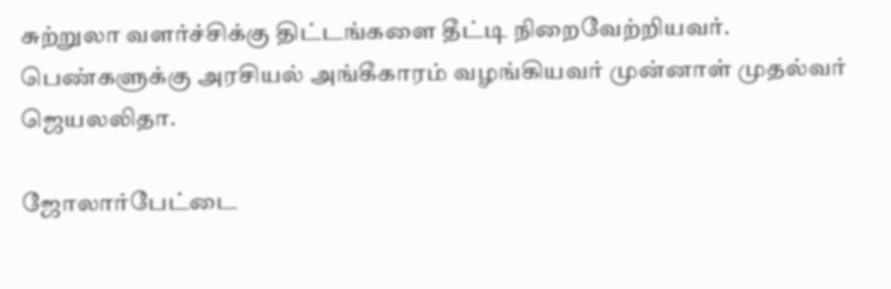சுற்றுலா வளர்ச்சிக்கு திட்டங்களை தீட்டி நிறைவேற்றியவர். பெண்களுக்கு அரசியல் அங்கீகாரம் வழங்கியவர் முன்னாள் முதல்வர் ஜெயலலிதா.

ஜோலார்பேட்டை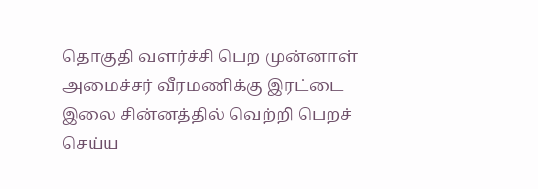தொகுதி வளர்ச்சி பெற முன்னாள் அமைச்சர் வீரமணிக்கு இரட்டை இலை சின்னத்தில் வெற்றி பெறச் செய்ய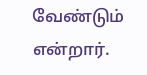வேண்டும் என்றார்.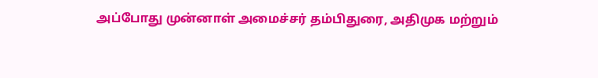அப்போது முன்னாள் அமைச்சர் தம்பிதுரை, அதிமுக மற்றும்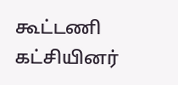கூட்டணி கட்சியினர்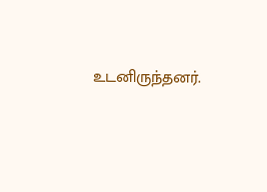உடனிருந்தனர்.